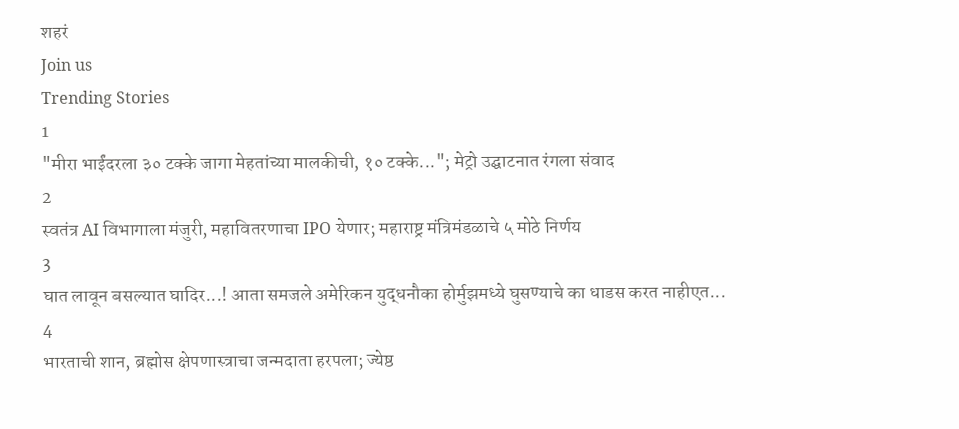शहरं
Join us
Trending Stories
1
"मीरा भाईंदरला ३० टक्के जागा मेहतांच्या मालकीची, १० टक्के..."; मेट्रो उद्घाटनात रंगला संवाद
2
स्वतंत्र AI विभागाला मंजुरी, महावितरणाचा IPO येणार; महाराष्ट्र मंत्रिमंडळाचे ५ मोठे निर्णय
3
घात लावून बसल्यात घादिर...! आता समजले अमेरिकन युद्धनौका होर्मुझमध्ये घुसण्याचे का धाडस करत नाहीएत...
4
भारताची शान, ब्रह्मोस क्षेपणास्त्राचा जन्मदाता हरपला; ज्येष्ठ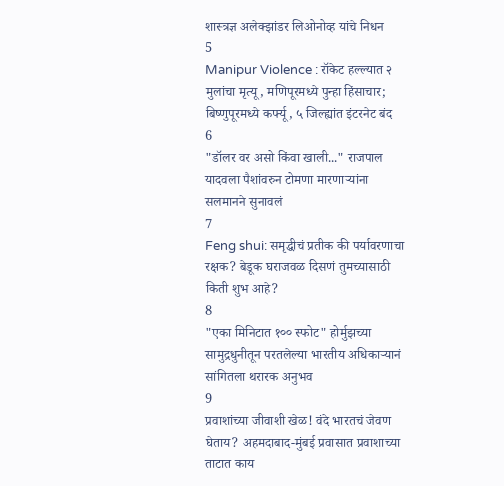शास्त्रज्ञ अलेक्झांडर लिओनोव्ह यांचे निधन
5
Manipur Violence : रॉकेट हल्ल्यात २ मुलांचा मृत्यू, मणिपूरमध्ये पुन्हा हिंसाचार; बिष्णुपूरमध्ये कर्फ्यू, ५ जिल्ह्यांत इंटरनेट बंद
6
"डॉलर वर असो किंवा खाली..." राजपाल यादवला पैशांवरुन टोमणा मारणाऱ्यांना सलमानने सुनावलं
7
Feng shui: समृद्धीचं प्रतीक की पर्यावरणाचा रक्षक? बेडूक घराजवळ दिसणं तुमच्यासाठी किती शुभ आहे?
8
"एका मिनिटात १०० स्फोट" होर्मुझच्या सामुद्रधुनीतून परतलेल्या भारतीय अधिकाऱ्यानं सांगितला थरारक अनुभव
9
प्रवाशांच्या जीवाशी खेळ! वंदे भारतचं जेवण घेताय? अहमदाबाद-मुंबई प्रवासात प्रवाशाच्या ताटात काय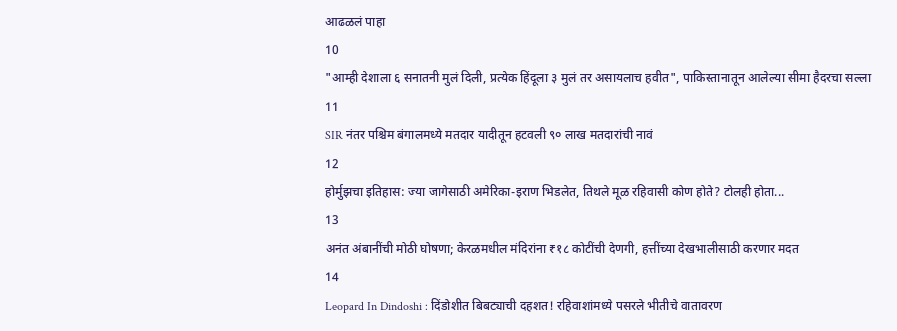आढळलं पाहा
10
"आम्ही देशाला ६ सनातनी मुलं दिली, प्रत्येक हिंदूला ३ मुलं तर असायलाच हवीत", पाकिस्तानातून आलेल्या सीमा हैदरचा सल्ला
11
SIR नंतर पश्चिम बंगालमध्ये मतदार यादीतून हटवली ९० लाख मतदारांची नावं
12
होर्मुझचा इतिहास: ज्या जागेसाठी अमेरिका-इराण भिडलेत, तिथले मूळ रहिवासी कोण होते? टोलही होता...
13
अनंत अंबानींची मोठी घोषणा; केरळमधील मंदिरांना ₹१८ कोटींची देणगी, हत्तींच्या देखभालीसाठी करणार मदत
14
Leopard In Dindoshi : दिंडोशीत बिबट्याची दहशत! रहिवाशांमध्ये पसरले भीतीचे वातावरण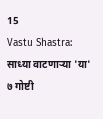15
Vastu Shastra: साध्या वाटणाऱ्या 'या' ७ गोष्टी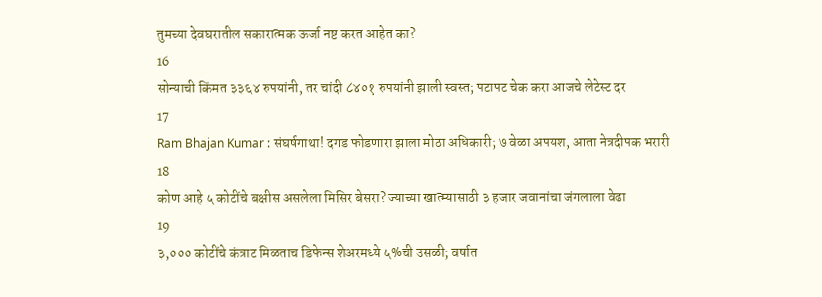तुमच्या देवघरातील सकारात्मक ऊर्जा नष्ट करत आहेत का?
16
सोन्याची किंमत ३३६४ रुपयांनी, तर चांदी ८४०१ रुपयांनी झाली स्वस्त; पटापट चेक करा आजचे लेटेस्ट दर
17
Ram Bhajan Kumar : संघर्षगाथा! दगड फोडणारा झाला मोठा अधिकारी; ७ वेळा अपयश, आता नेत्रदीपक भरारी
18
कोण आहे ५ कोटींचे बक्षीस असलेला मिसिर बेसरा? ज्याच्या खात्म्यासाठी ३ हजार जवानांचा जंगलाला वेढा
19
३,००० कोटींचे कंत्राट मिळताच डिफेन्स शेअरमध्ये ५%ची उसळी; वर्षात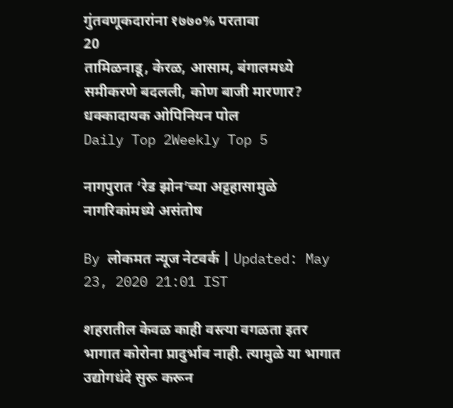गुंतवणूकदारांना १७७०% परतावा
20
तामिळनाडू, केरळ, आसाम, बंगालमध्ये समीकरणे बदलली, कोण बाजी मारणार? धक्कादायक ओपिनियन पोल
Daily Top 2Weekly Top 5

नागपुरात ‘रेड झोन’च्या अट्टहासामुळे नागरिकांमध्ये असंतोष

By लोकमत न्यूज नेटवर्क | Updated: May 23, 2020 21:01 IST

शहरातील केवळ काही वस्त्या वगळता इतर भागात कोरोना प्रादुर्भाव नाही. त्यामुळे या भागात उद्योगधंदे सुरू करून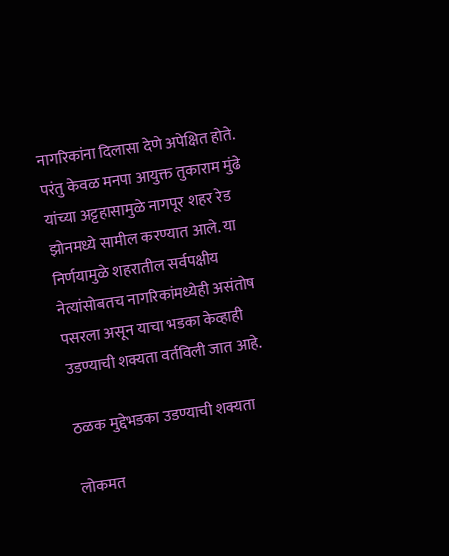नागरिकांना दिलासा देणे अपेक्षित होते. परंतु केवळ मनपा आयुक्त तुकाराम मुंढे यांच्या अट्टहासामुळे नागपूर शहर रेड झोनमध्ये सामील करण्यात आले. या निर्णयामुळे शहरातील सर्वपक्षीय नेत्यांसोबतच नागरिकांमध्येही असंतोष पसरला असून याचा भडका केव्हाही उडण्याची शक्यता वर्तविली जात आहे.

ठळक मुद्देभडका उडण्याची शक्यता

लोकमत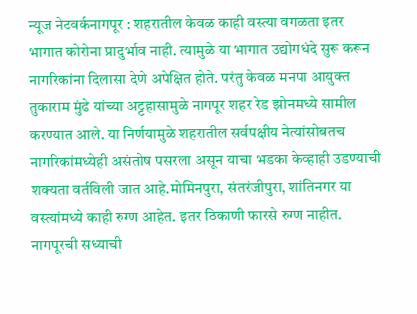न्यूज नेटवर्कनागपूर : शहरातील केवळ काही वस्त्या वगळता इतर भागात कोरोना प्रादुर्भाव नाही. त्यामुळे या भागात उद्योगधंदे सुरू करून नागरिकांना दिलासा देणे अपेक्षित होते. परंतु केवळ मनपा आयुक्त तुकाराम मुंढे यांच्या अट्टहासामुळे नागपूर शहर रेड झोनमध्ये सामील करण्यात आले. या निर्णयामुळे शहरातील सर्वपक्षीय नेत्यांसोबतच नागरिकांमध्येही असंतोष पसरला असून याचा भडका केव्हाही उडण्याची शक्यता वर्तविली जात आहे.मोमिनपुरा, संतरंजीपुरा, शांतिनगर या वस्त्यांमध्ये काही रुग्ण आहेत. इतर ठिकाणी फारसे रुग्ण नाहीत. नागपूरची सध्याची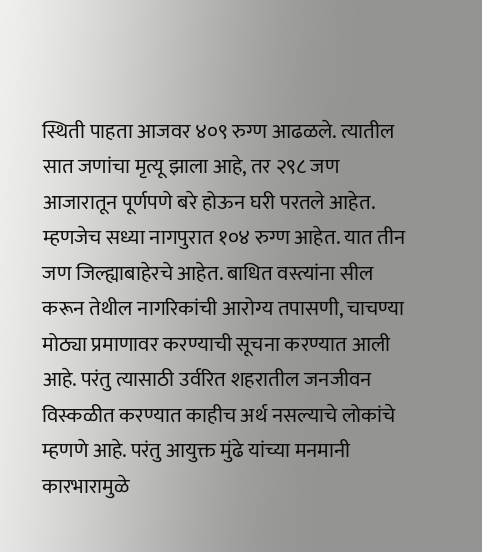स्थिती पाहता आजवर ४०९ रुग्ण आढळले. त्यातील सात जणांचा मृत्यू झाला आहे, तर २९८ जण आजारातून पूर्णपणे बरे होऊन घरी परतले आहेत. म्हणजेच सध्या नागपुरात १०४ रुग्ण आहेत. यात तीन जण जिल्ह्याबाहेरचे आहेत. बाधित वस्त्यांना सील करून तेथील नागरिकांची आरोग्य तपासणी, चाचण्या मोठ्या प्रमाणावर करण्याची सूचना करण्यात आली आहे. परंतु त्यासाठी उर्वरित शहरातील जनजीवन विस्कळीत करण्यात काहीच अर्थ नसल्याचे लोकांचे म्हणणे आहे. परंतु आयुक्त मुंढे यांच्या मनमानी कारभारामुळे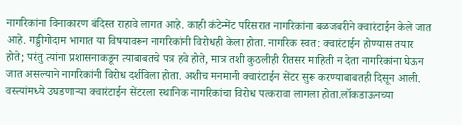नागरिकांना विनाकारण बंदिस्त राहावे लागत आहे. काही कंटेन्मेंट परिसरात नागरिकांना बळजबरीने क्वारंटाईन केले जात आहे. गड्डीगोदाम भागात या विषयावरून नागरिकांनी विरोधही केला होता. नागरिक स्वत: क्वारंटाईन होण्यास तयार होते; परंतु त्यांना प्रशासनाकडून त्याबाबतचे पत्र हवे होते, मात्र तशी कुठलीही रीतसर माहिती न देता नागरिकांना घेऊन जात असल्याने नागरिकांनी विरोध दर्शविला होता. अशीच मनमानी क्वारंटाईन सेंटर सुरू करण्याबाबतही दिसून आली. वस्त्यांमध्ये उघडणाऱ्या क्वारंटाईन सेंटरला स्थानिक नागरिकांचा विरोध पत्करावा लागला होता.लॉकडाऊनच्या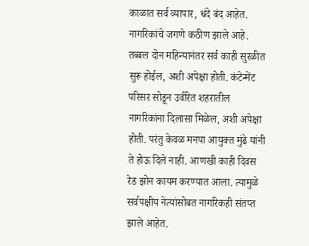काळात सर्व व्यापार, धंदे बंद आहेत. नागरिकांचे जगणे कठीण झाले आहे. तब्बल दोन महिन्यानंतर सर्व काही सुरळीत सुरू होईल, अशी अपेक्षा होती. कंटेन्मेंट परिसर सोडून उर्वरित शहरातील नागरिकांना दिलासा मिळेल, अशी अपेक्षा होती. परंतु केवळ मनपा आयुक्त मुंढे यांनी ते होऊ दिले नाही. आणखी काही दिवस रेड झोन कायम करण्यात आला. त्यामुळे सर्वपक्षीय नेत्यांसोबत नागरिकही संतप्त झाले आहेत.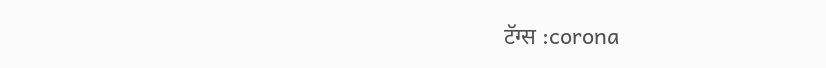टॅग्स :corona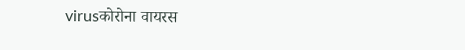virusकोरोना वायरस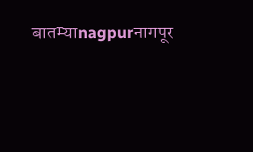बातम्याnagpurनागपूर